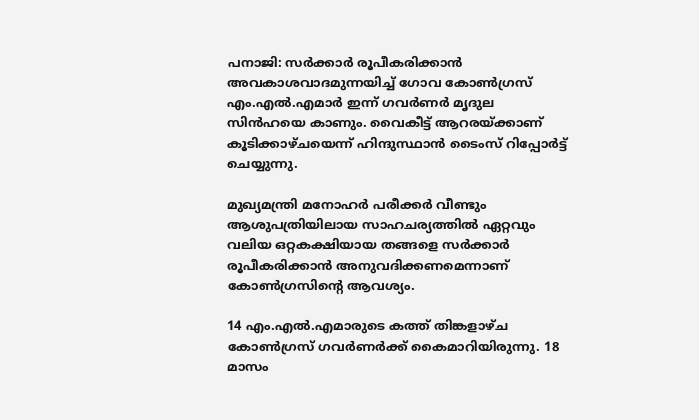പനാജി: സര്‍ക്കാര്‍ രൂപീകരിക്കാന്‍ അവകാശവാദമുന്നയിച്ച് ഗോവ കോണ്‍ഗ്രസ് എം.എല്‍.എമാര്‍ ഇന്ന് ഗവര്‍ണര്‍ മൃദുല സിന്‍ഹയെ കാണും. വൈകീട്ട് ആറരയ്ക്കാണ് കൂടിക്കാഴ്ചയെന്ന് ഹിന്ദുസ്ഥാന്‍ ടൈംസ് റിപ്പോര്‍ട്ട് ചെയ്യുന്നു.

മുഖ്യമന്ത്രി മനോഹര്‍ പരീക്കര്‍ വീണ്ടും ആശുപത്രിയിലായ സാഹചര്യത്തില്‍ ഏറ്റവും വലിയ ഒറ്റകക്ഷിയായ തങ്ങളെ സര്‍ക്കാര്‍ രൂപീകരിക്കാന്‍ അനുവദിക്കണമെന്നാണ് കോണ്‍ഗ്രസിന്റെ ആവശ്യം.

14 എം.എല്‍.എമാരുടെ കത്ത് തിങ്കളാഴ്ച കോണ്‍ഗ്രസ് ഗവര്‍ണര്‍ക്ക് കൈമാറിയിരുന്നു. 18 മാസം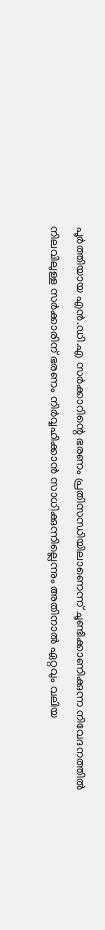പൂര്‍ത്തിയായ എന്‍.ഡി.എ സര്‍ക്കാറിന്റെ ഭരണം പ്രതിസന്ധിയിലാണെന്ന് ചൂണ്ടിക്കാണിക്കുന്ന നിവേദനത്തില്‍ നിലവിലുള്ള സര്‍ക്കാരിന് ഭരണം നിര്‍വ്വഹിക്കാന്‍ സാധിക്കുന്നില്ലെന്നും അതിനാല്‍ ഏറ്റവും വലിയ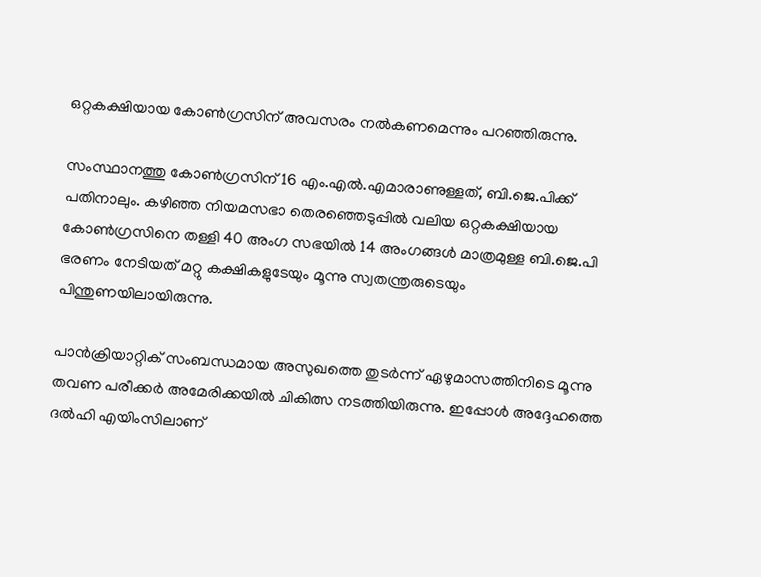ഒറ്റകക്ഷിയായ കോണ്‍ഗ്രസിന് അവസരം നല്‍കണമെന്നും പറഞ്ഞിരുന്നു.

സംസ്ഥാനത്തു കോണ്‍ഗ്രസിന് 16 എം.എല്‍.എമാരാണുള്ളത്, ബി.ജെ.പിക്ക് പതിനാലും. കഴിഞ്ഞ നിയമസഭാ തെരഞ്ഞെടുപ്പില്‍ വലിയ ഒറ്റകക്ഷിയായ കോണ്‍ഗ്രസിനെ തള്ളി 40 അംഗ സഭയില്‍ 14 അംഗങ്ങള്‍ മാത്രമുള്ള ബി.ജെ.പി ഭരണം നേടിയത് മറ്റു കക്ഷികളുടേയും മൂന്നു സ്വതന്ത്രരുടെയും പിന്തുണയിലായിരുന്നു.

പാന്‍ക്രിയാറ്റിക് സംബന്ധമായ അസുഖത്തെ തുടര്‍ന്ന് ഏഴുമാസത്തിനിടെ മൂന്നു തവണ പരീക്കര്‍ അമേരിക്കയില്‍ ചികിത്സ നടത്തിയിരുന്നു. ഇപ്പോള്‍ അദ്ദേഹത്തെ ദല്‍ഹി എയിംസിലാണ്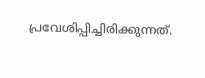പ്രവേശിപ്പിച്ചിരിക്കുന്നത്.